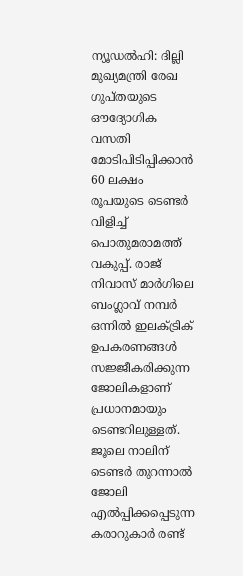ന്യൂഡൽഹി: ദില്ലി മുഖ്യമന്ത്രി രേഖ ഗുപ്തയുടെ ഔദ്യോഗിക വസതി മോടിപിടിപ്പിക്കാൻ 60 ലക്ഷം രൂപയുടെ ടെണ്ടർ വിളിച്ച് പൊതുമരാമത്ത് വകുപ്പ്. രാജ് നിവാസ് മാർഗിലെ ബംഗ്ലാവ് നമ്പർ ഒന്നിൽ ഇലക്ട്രിക് ഉപകരണങ്ങൾ സജ്ജീകരിക്കുന്ന ജോലികളാണ് പ്രധാനമായും ടെണ്ടറിലുള്ളത്. ജൂലെ നാലിന് ടെണ്ടർ തുറന്നാൽ ജോലി എൽപ്പിക്കപ്പെടുന്ന കരാറുകാർ രണ്ട്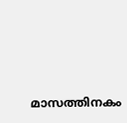മാസത്തിനകം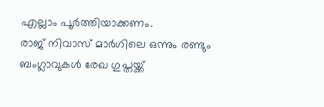എല്ലാം പൂർത്തിയാക്കണം.
രാജ് നിവാസ് മാർഗിലെ ഒന്നും രണ്ടും ബംഗ്ലാവുകൾ രേഖ ഗുപ്തയ്ക്ക്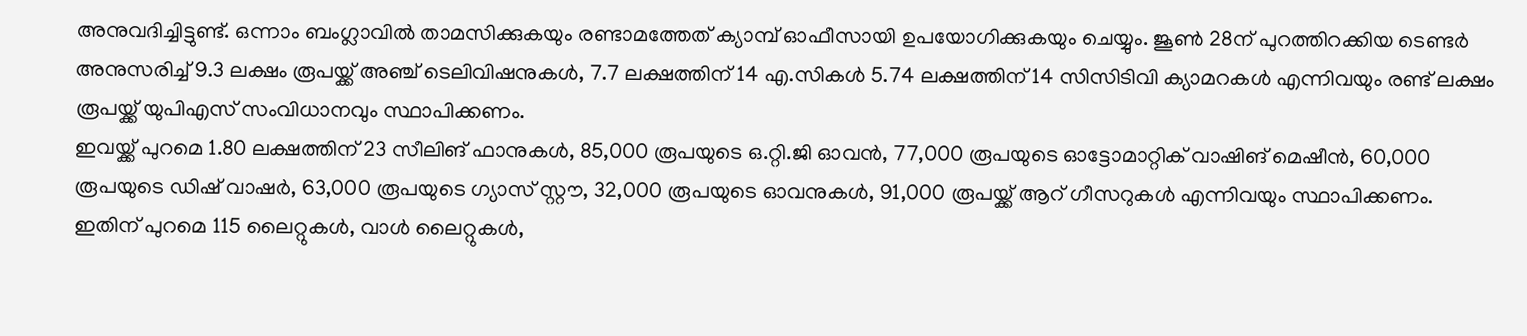അനുവദിച്ചിട്ടുണ്ട്. ഒന്നാം ബംഗ്ലാവിൽ താമസിക്കുകയും രണ്ടാമത്തേത് ക്യാമ്പ് ഓഫീസായി ഉപയോഗിക്കുകയും ചെയ്യും. ജൂൺ 28ന് പുറത്തിറക്കിയ ടെണ്ടർ അനുസരിച്ച് 9.3 ലക്ഷം രൂപയ്ക്ക് അഞ്ച് ടെലിവിഷനുകൾ, 7.7 ലക്ഷത്തിന് 14 എ.സികൾ 5.74 ലക്ഷത്തിന് 14 സിസിടിവി ക്യാമറകൾ എന്നിവയും രണ്ട് ലക്ഷം രൂപയ്ക്ക് യുപിഎസ് സംവിധാനവും സ്ഥാപിക്കണം.
ഇവയ്ക്ക് പുറമെ 1.80 ലക്ഷത്തിന് 23 സീലിങ് ഫാനുകൾ, 85,000 രൂപയുടെ ഒ.റ്റി.ജി ഓവൻ, 77,000 രൂപയുടെ ഓട്ടോമാറ്റിക് വാഷിങ് മെഷീൻ, 60,000 രൂപയുടെ ഡിഷ് വാഷർ, 63,000 രൂപയുടെ ഗ്യാസ് സ്റ്റൗ, 32,000 രൂപയുടെ ഓവനുകൾ, 91,000 രൂപയ്ക്ക് ആറ് ഗീസറുകൾ എന്നിവയും സ്ഥാപിക്കണം. ഇതിന് പുറമെ 115 ലൈറ്റുകൾ, വാൾ ലൈറ്റുകൾ,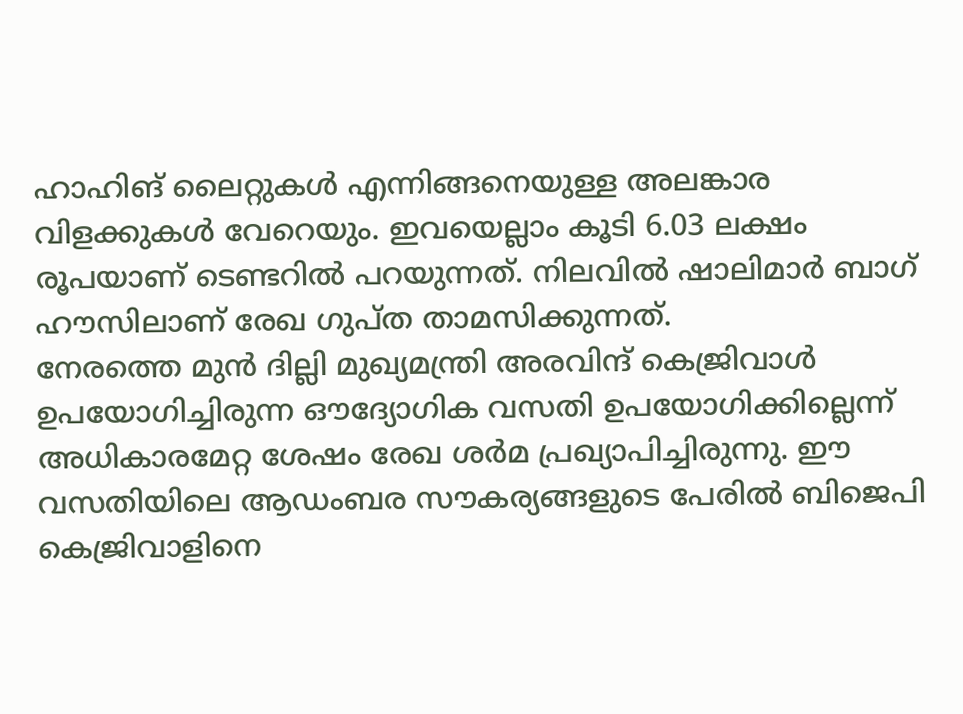ഹാഹിങ് ലൈറ്റുകൾ എന്നിങ്ങനെയുള്ള അലങ്കാര വിളക്കുകൾ വേറെയും. ഇവയെല്ലാം കൂടി 6.03 ലക്ഷം രൂപയാണ് ടെണ്ടറിൽ പറയുന്നത്. നിലവിൽ ഷാലിമാർ ബാഗ് ഹൗസിലാണ് രേഖ ഗുപ്ത താമസിക്കുന്നത്.
നേരത്തെ മുൻ ദില്ലി മുഖ്യമന്ത്രി അരവിന്ദ് കെജ്രിവാൾ ഉപയോഗിച്ചിരുന്ന ഔദ്യോഗിക വസതി ഉപയോഗിക്കില്ലെന്ന് അധികാരമേറ്റ ശേഷം രേഖ ശർമ പ്രഖ്യാപിച്ചിരുന്നു. ഈ വസതിയിലെ ആഡംബര സൗകര്യങ്ങളുടെ പേരിൽ ബിജെപി കെജ്രിവാളിനെ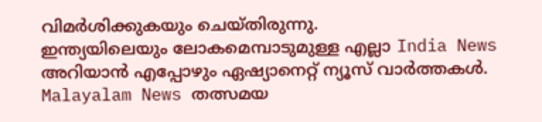വിമർശിക്കുകയും ചെയ്തിരുന്നു.
ഇന്ത്യയിലെയും ലോകമെമ്പാടുമുള്ള എല്ലാ India News അറിയാൻ എപ്പോഴും ഏഷ്യാനെറ്റ് ന്യൂസ് വാർത്തകൾ. Malayalam News തത്സമയ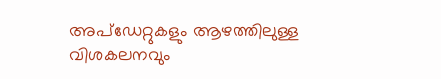അപ്ഡേറ്റുകളും ആഴത്തിലുള്ള വിശകലനവും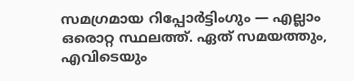സമഗ്രമായ റിപ്പോർട്ടിംഗും — എല്ലാം ഒരൊറ്റ സ്ഥലത്ത്. ഏത് സമയത്തും, എവിടെയും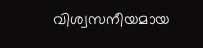വിശ്വസനീയമായ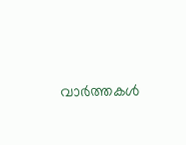വാർത്തകൾ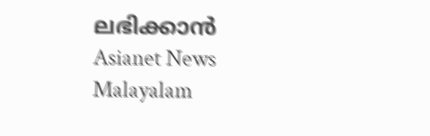ലഭിക്കാൻ Asianet News Malayalam